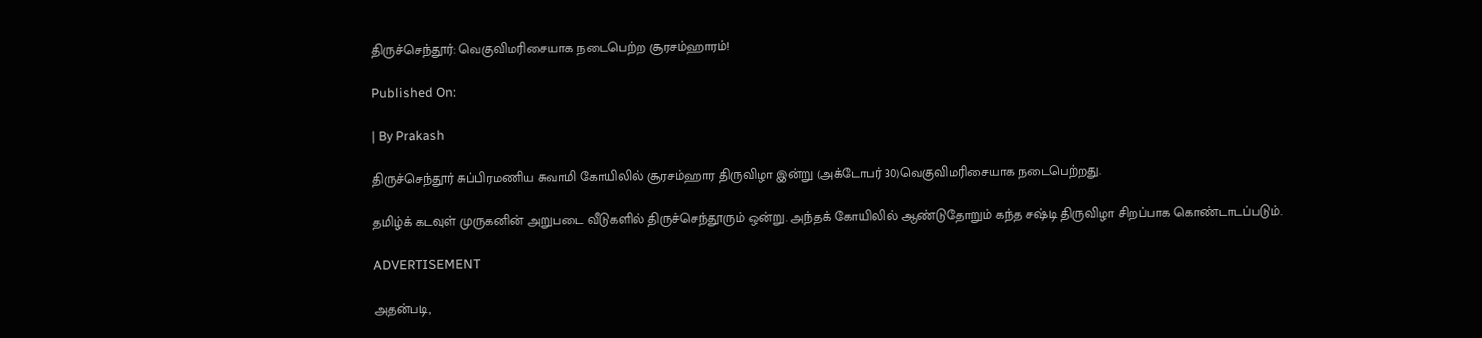திருச்செந்தூர்: வெகுவிமரிசையாக நடைபெற்ற சூரசம்ஹாரம்!

Published On:

| By Prakash

திருச்செந்தூர் சுப்பிரமணிய சுவாமி கோயிலில் சூரசம்ஹார திருவிழா இன்று (அக்டோபர் 30)வெகுவிமரிசையாக நடைபெற்றது.

தமிழ்க் கடவுள் முருகனின் அறுபடை வீடுகளில் திருச்செந்தூரும் ஒன்று. அந்தக் கோயிலில் ஆண்டுதோறும் கந்த சஷ்டி திருவிழா சிறப்பாக கொண்டாடப்படும்.

ADVERTISEMENT

அதன்படி,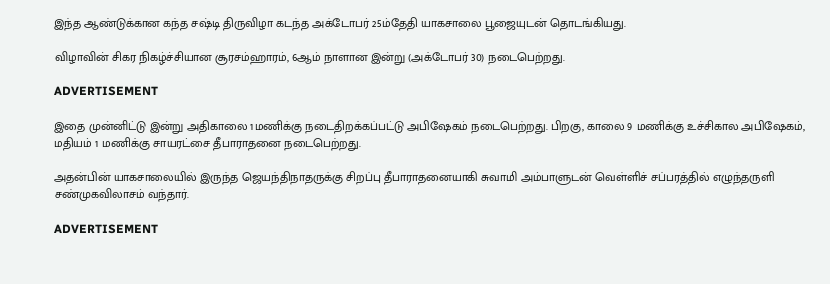இந்த ஆண்டுக்கான கந்த சஷ்டி திருவிழா கடந்த அக்டோபர் 25ம்தேதி யாகசாலை பூஜையுடன் தொடங்கியது.

விழாவின் சிகர நிகழ்ச்சியான சூரசம்ஹாரம், 6ஆம் நாளான இன்று (அக்டோபர் 30) நடைபெற்றது.

ADVERTISEMENT

இதை முன்னிட்டு இன்று அதிகாலை 1மணிக்கு நடைதிறக்கப்பட்டு அபிஷேகம் நடைபெற்றது. பிறகு, காலை 9 மணிக்கு உச்சிகால அபிஷேகம், மதியம் 1 மணிக்கு சாயரட்சை தீபாராதனை நடைபெற்றது.

அதன்பின் யாகசாலையில் இருந்த ஜெயந்திநாதருக்கு சிறப்பு தீபாராதனையாகி சுவாமி அம்பாளுடன் வெள்ளிச் சப்பரத்தில் எழுந்தருளி சண்முகவிலாசம் வந்தார்.

ADVERTISEMENT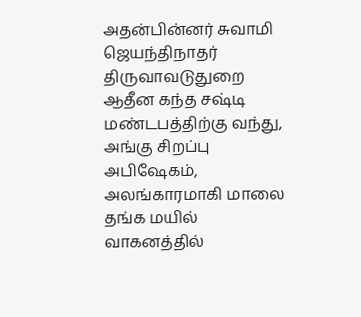அதன்பின்னர் சுவாமி ஜெயந்திநாதர் திருவாவடுதுறை ஆதீன கந்த சஷ்டி மண்டபத்திற்கு வந்து, அங்கு சிறப்பு அபிஷேகம், அலங்காரமாகி மாலை தங்க மயில் வாகனத்தில்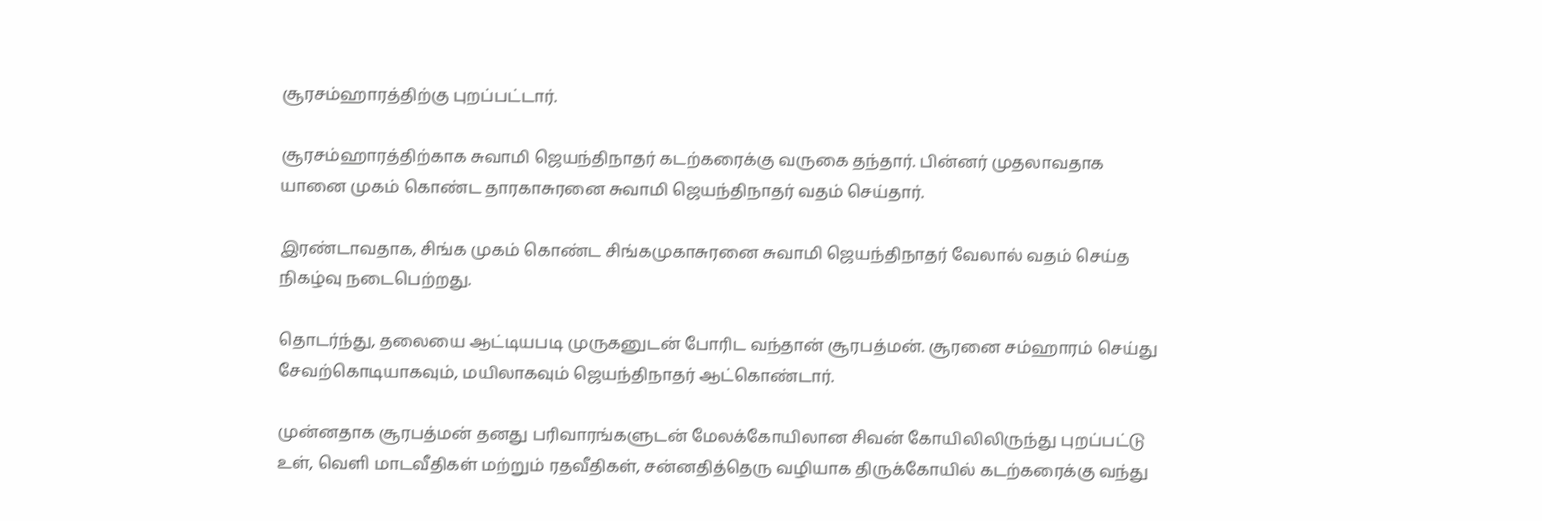சூரசம்ஹாரத்திற்கு புறப்பட்டார்.

சூரசம்ஹாரத்திற்காக சுவாமி ஜெயந்திநாதர் கடற்கரைக்கு வருகை தந்தார். பின்னர் முதலாவதாக யானை முகம் கொண்ட தாரகாசுரனை சுவாமி ஜெயந்திநாதர் வதம் செய்தார்.

இரண்டாவதாக, சிங்க முகம் கொண்ட சிங்கமுகாசுரனை சுவாமி ஜெயந்திநாதர் வேலால் வதம் செய்த நிகழ்வு நடைபெற்றது.

தொடர்ந்து, தலையை ஆட்டியபடி முருகனுடன் போரிட வந்தான் சூரபத்மன். சூரனை சம்ஹாரம் செய்து சேவற்கொடியாகவும், மயிலாகவும் ஜெயந்திநாதர் ஆட்கொண்டார்.

முன்னதாக சூரபத்மன் தனது பரிவாரங்களுடன் மேலக்கோயிலான சிவன் கோயிலிலிருந்து புறப்பட்டு உள், வெளி மாடவீதிகள் மற்றும் ரதவீதிகள், சன்னதித்தெரு வழியாக திருக்கோயில் கடற்கரைக்கு வந்து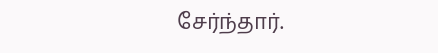சேர்ந்தார்.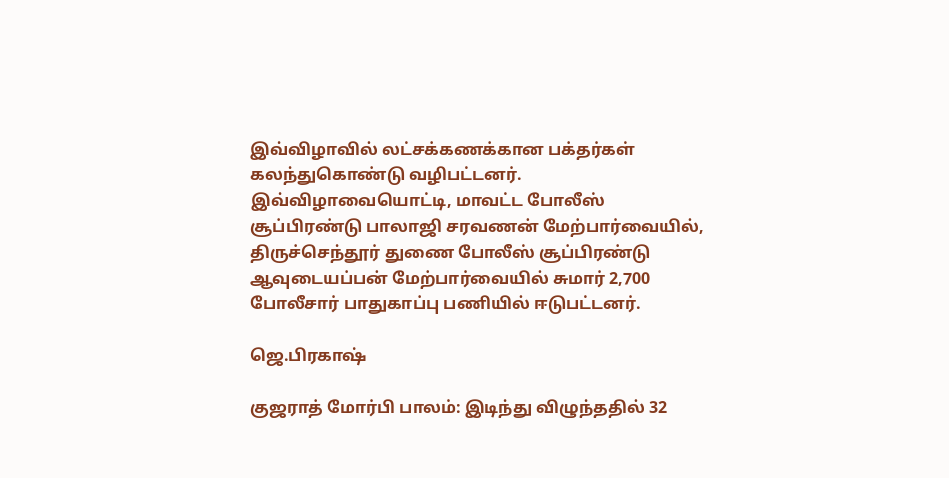இவ்விழாவில் லட்சக்கணக்கான பக்தர்கள் கலந்துகொண்டு வழிபட்டனர். இவ்விழாவையொட்டி, மாவட்ட போலீஸ் சூப்பிரண்டு பாலாஜி சரவணன் மேற்பார்வையில், திருச்செந்தூர் துணை போலீஸ் சூப்பிரண்டு ஆவுடையப்பன் மேற்பார்வையில் சுமார் 2,700 போலீசார் பாதுகாப்பு பணியில் ஈடுபட்டனர்.

ஜெ.பிரகாஷ்

குஜராத் மோர்பி பாலம்: இடிந்து விழுந்ததில் 32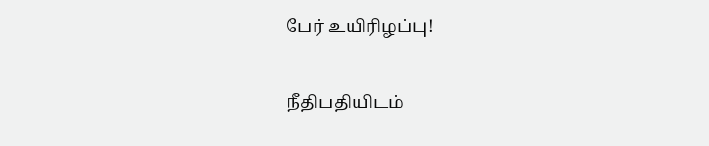பேர் உயிரிழப்பு!

நீதிபதியிடம்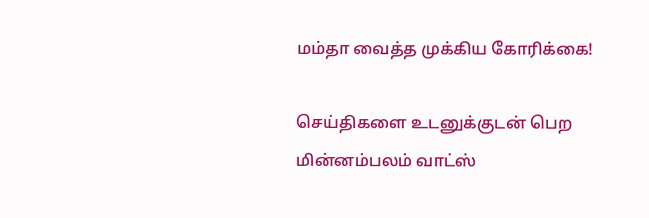மம்தா வைத்த முக்கிய கோரிக்கை!

செய்திகளை உடனுக்குடன் பெற மின்னம்பலம் வாட்ஸ்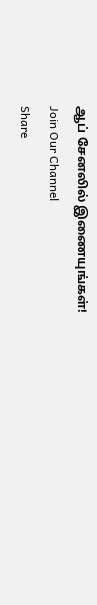ஆப் சேனலில் இணையுங்கள்!
Join Our Channel
Share